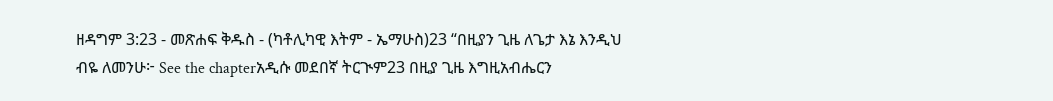ዘዳግም 3:23 - መጽሐፍ ቅዱስ - (ካቶሊካዊ እትም - ኤማሁስ)23 “በዚያን ጊዜ ለጌታ እኔ እንዲህ ብዬ ለመንሁ፦ See the chapterአዲሱ መደበኛ ትርጒም23 በዚያ ጊዜ እግዚአብሔርን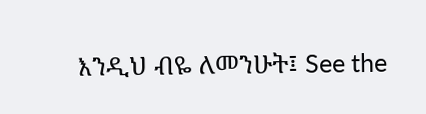እንዲህ ብዬ ለመንሁት፤ See the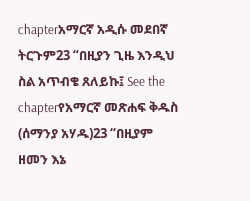chapterአማርኛ አዲሱ መደበኛ ትርጉም23 “በዚያን ጊዜ እንዲህ ስል አጥብቄ ጸለይኩ፤ See the chapterየአማርኛ መጽሐፍ ቅዱስ (ሰማንያ አሃዱ)23 “በዚያም ዘመን እኔ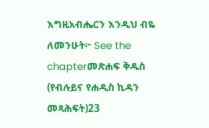እግዚአብሔርን እንዲህ ብዬ ለመንሁት፦ See the chapterመጽሐፍ ቅዱስ (የብሉይና የሐዲስ ኪዳን መጻሕፍት)23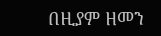በዚያም ዘመን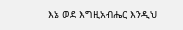እኔ ወደ እግዚአብሔር እንዲህ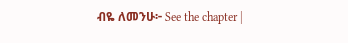ብዬ ለመንሁ፦ See the chapter |